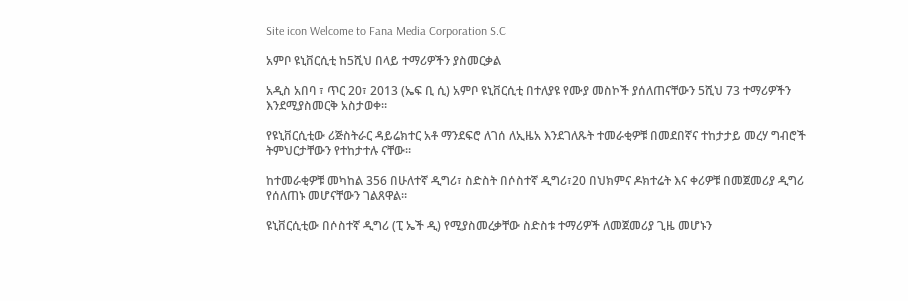Site icon Welcome to Fana Media Corporation S.C

አምቦ ዩኒቨርሲቲ ከ5ሺህ በላይ ተማሪዎችን ያስመርቃል

አዲስ አበባ ፣ ጥር 20፣ 2013 (ኤፍ ቢ ሲ) አምቦ ዩኒቨርሲቲ በተለያዩ የሙያ መስኮች ያሰለጠናቸውን 5ሺህ 73 ተማሪዎችን እንደሚያስመርቅ አስታወቀ።

የዩኒቨርሲቲው ሪጅስትራር ዳይሬክተር አቶ ማንደፍሮ ለገሰ ለኢዜአ እንደገለጹት ተመራቂዎቹ በመደበኛና ተከታታይ መረሃ ግብሮች ትምህርታቸውን የተከታተሉ ናቸው።

ከተመራቂዎቹ መካከል 356 በሁለተኛ ዲግሪ፣ ስድስት በሶስተኛ ዲግሪ፣20 በህክምና ዶክተሬት እና ቀሪዎቹ በመጀመሪያ ዲግሪ የሰለጠኑ መሆናቸውን ገልጸዋል።

ዩኒቨርሲቲው በሶስተኛ ዲግሪ (ፒ ኤች ዲ) የሚያስመረቃቸው ስድስቱ ተማሪዎች ለመጀመሪያ ጊዜ መሆኑን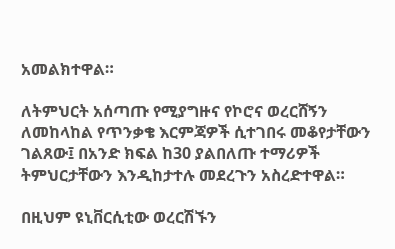አመልክተዋል።

ለትምህርት አሰጣጡ የሚያግዙና የኮሮና ወረርሸኝን ለመከላከል የጥንቃቄ እርምጃዎች ሲተገበሩ መቆየታቸውን ገልጸው፤ በአንድ ክፍል ከ30 ያልበለጡ ተማሪዎች ትምህርታቸውን እንዲከታተሉ መደረጉን አስረድተዋል።

በዚህም ዩኒቨርሲቲው ወረርሽኙን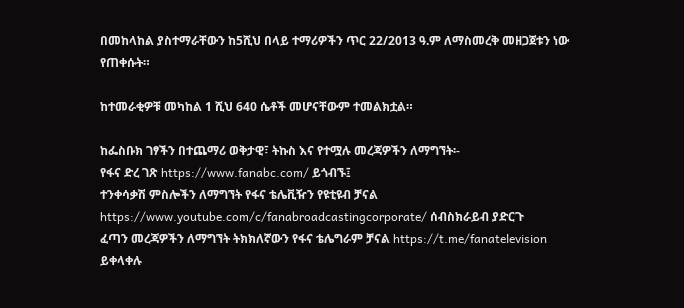በመከላከል ያስተማራቸውን ከ5ሺህ በላይ ተማሪዎችን ጥር 22/2013 ዓ.ም ለማስመረቅ መዘጋጀቱን ነው የጠቀሱት።

ከተመራቂዎቹ መካከል 1 ሺህ 640 ሴቶች መሆናቸውም ተመልክቷል።

ከፌስቡክ ገፃችን በተጨማሪ ወቅታዊ፣ ትኩስ እና የተሟሉ መረጃዎችን ለማግኘት፡-
የፋና ድረ ገጽ https://www.fanabc.com/ ይጎብኙ፤
ተንቀሳቃሽ ምስሎችን ለማግኘት የፋና ቴሌቪዥን የዩቲዩብ ቻናል https://www.youtube.com/c/fanabroadcastingcorporate/ ሰብስክራይብ ያድርጉ
ፈጣን መረጃዎችን ለማግኘት ትክክለኛውን የፋና ቴሌግራም ቻናል https://t.me/fanatelevision ይቀላቀሉ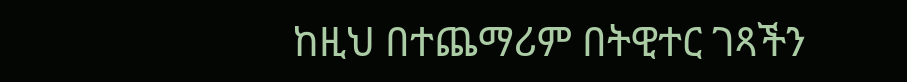ከዚህ በተጨማሪም በትዊተር ገጻችን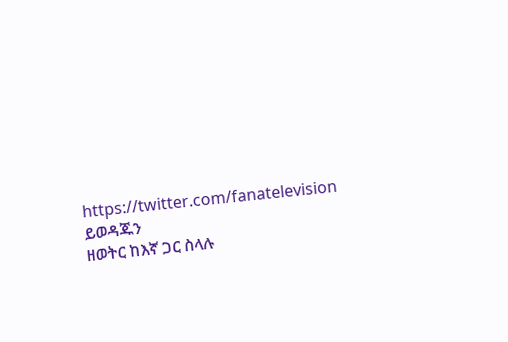https://twitter.com/fanatelevision ይወዳጁን
ዘወትር ከእኛ ጋር ስላሉ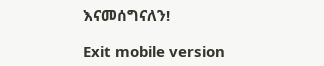እናመሰግናለን!

Exit mobile version